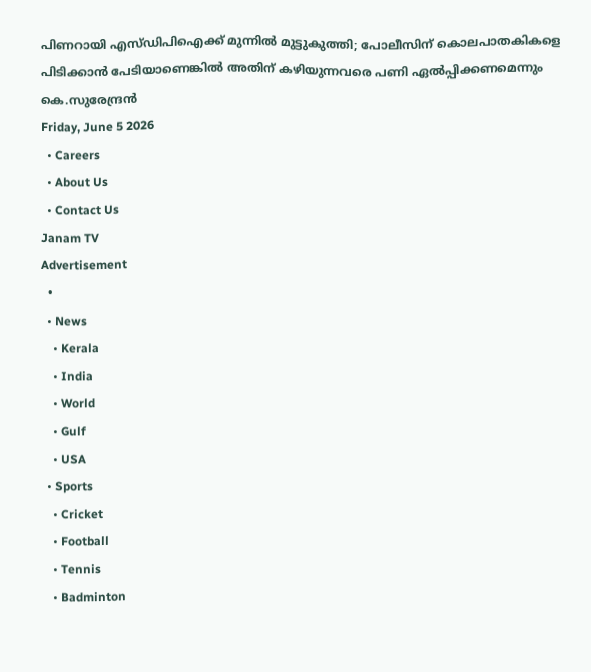പിണറായി എസ്ഡിപിഐക്ക് മുന്നിൽ മുട്ടുകുത്തി; പോലീസിന് കൊലപാതകികളെ പിടിക്കാൻ പേടിയാണെങ്കിൽ അതിന് കഴിയുന്നവരെ പണി ഏൽപ്പിക്കണമെന്നും കെ.സുരേന്ദ്രൻ
Friday, June 5 2026
  • Careers
  • About Us
  • Contact Us
Janam TV
Advertisement
  •
  • News
    • Kerala
    • India
    • World
    • Gulf
    • USA
  • Sports
    • Cricket
    • Football
    • Tennis
    • Badminton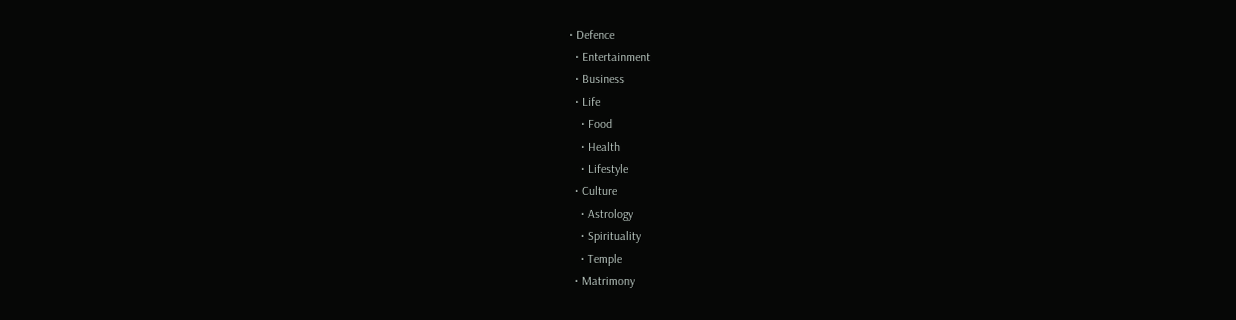• Defence
  • Entertainment
  • Business
  • Life
    • Food
    • Health
    • Lifestyle
  • Culture
    • Astrology
    • Spirituality
    • Temple
  • Matrimony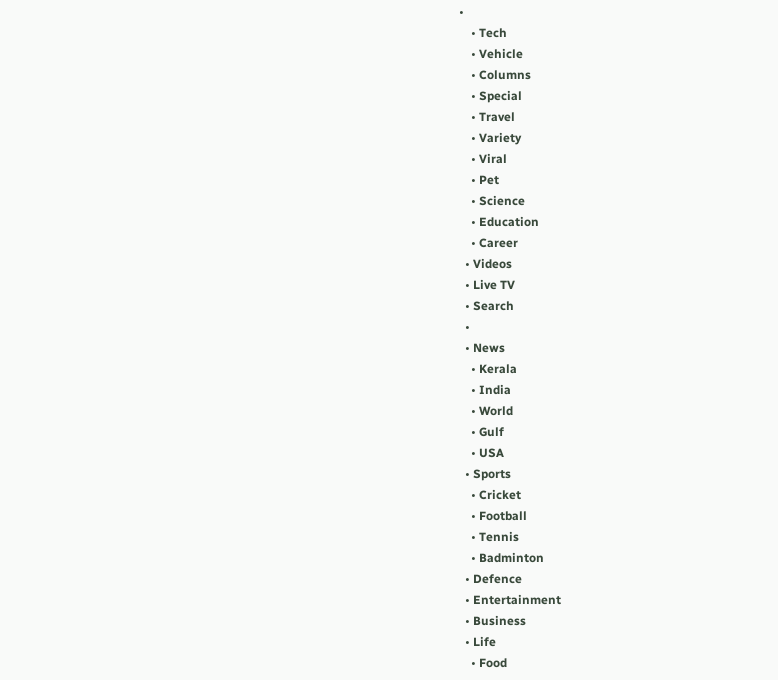•
    • Tech
    • Vehicle
    • Columns
    • Special
    • Travel
    • Variety
    • Viral
    • Pet
    • Science
    • Education
    • Career
  • Videos
  • Live TV
  • Search
  •
  • News
    • Kerala
    • India
    • World
    • Gulf
    • USA
  • Sports
    • Cricket
    • Football
    • Tennis
    • Badminton
  • Defence
  • Entertainment
  • Business
  • Life
    • Food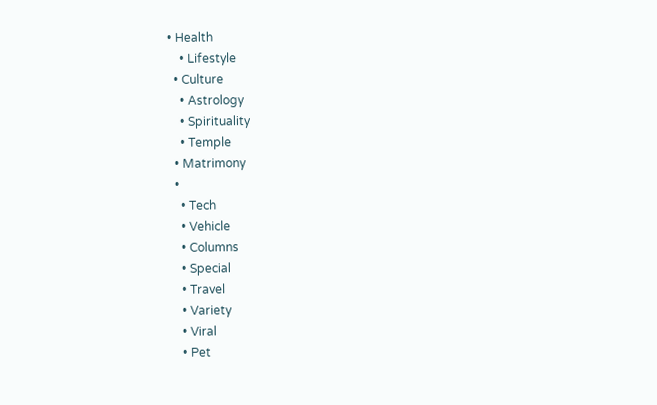• Health
    • Lifestyle
  • Culture
    • Astrology
    • Spirituality
    • Temple
  • Matrimony
  •
    • Tech
    • Vehicle
    • Columns
    • Special
    • Travel
    • Variety
    • Viral
    • Pet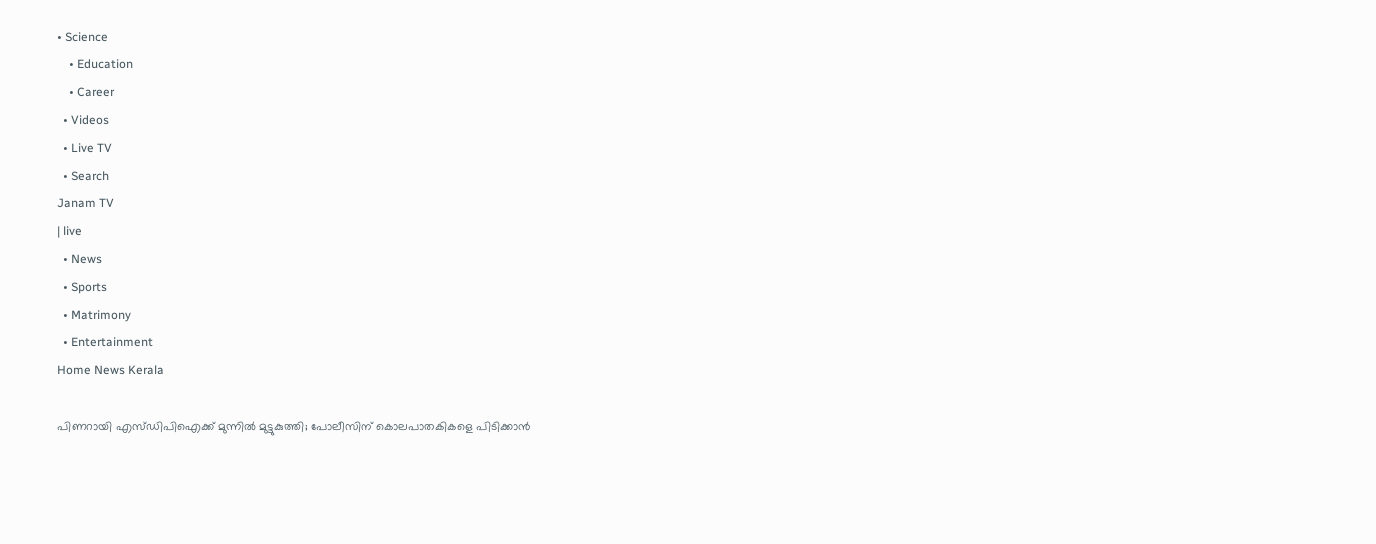• Science
    • Education
    • Career
  • Videos
  • Live TV
  • Search
Janam TV
| live
  • News
  • Sports
  • Matrimony
  • Entertainment
Home News Kerala

പിണറായി എസ്ഡിപിഐക്ക് മുന്നിൽ മുട്ടുകുത്തി; പോലീസിന് കൊലപാതകികളെ പിടിക്കാൻ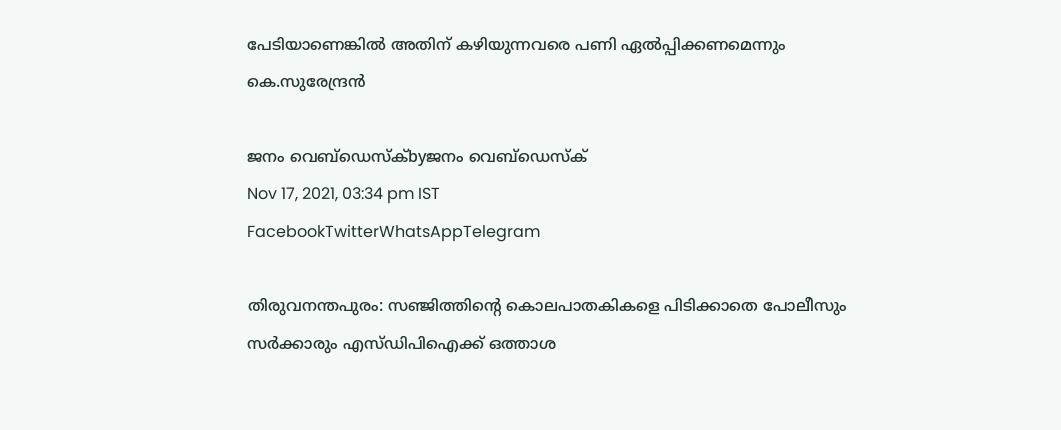പേടിയാണെങ്കിൽ അതിന് കഴിയുന്നവരെ പണി ഏൽപ്പിക്കണമെന്നും കെ.സുരേന്ദ്രൻ

ജനം വെബ്‌ഡെസ്ക്byജനം വെബ്‌ഡെസ്ക്
Nov 17, 2021, 03:34 pm IST
FacebookTwitterWhatsAppTelegram

തിരുവനന്തപുരം: സഞ്ജിത്തിന്റെ കൊലപാതകികളെ പിടിക്കാതെ പോലീസും സർക്കാരും എസ്ഡിപിഐക്ക് ഒത്താശ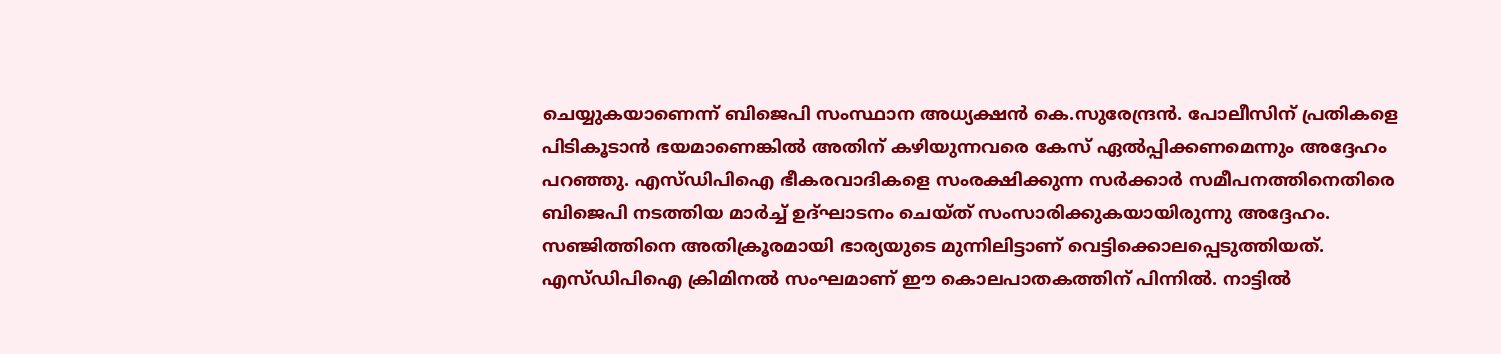ചെയ്യുകയാണെന്ന് ബിജെപി സംസ്ഥാന അധ്യക്ഷൻ കെ.സുരേന്ദ്രൻ. പോലീസിന് പ്രതികളെ പിടികൂടാൻ ഭയമാണെങ്കിൽ അതിന് കഴിയുന്നവരെ കേസ് ഏൽപ്പിക്കണമെന്നും അദ്ദേഹം പറഞ്ഞു. എസ്ഡിപിഐ ഭീകരവാദികളെ സംരക്ഷിക്കുന്ന സർക്കാർ സമീപനത്തിനെതിരെ ബിജെപി നടത്തിയ മാർച്ച് ഉദ്ഘാടനം ചെയ്ത് സംസാരിക്കുകയായിരുന്നു അദ്ദേഹം. സഞ്ജിത്തിനെ അതിക്രൂരമായി ഭാര്യയുടെ മുന്നിലിട്ടാണ് വെട്ടിക്കൊലപ്പെടുത്തിയത്. എസ്ഡിപിഐ ക്രിമിനൽ സംഘമാണ് ഈ കൊലപാതകത്തിന് പിന്നിൽ. നാട്ടിൽ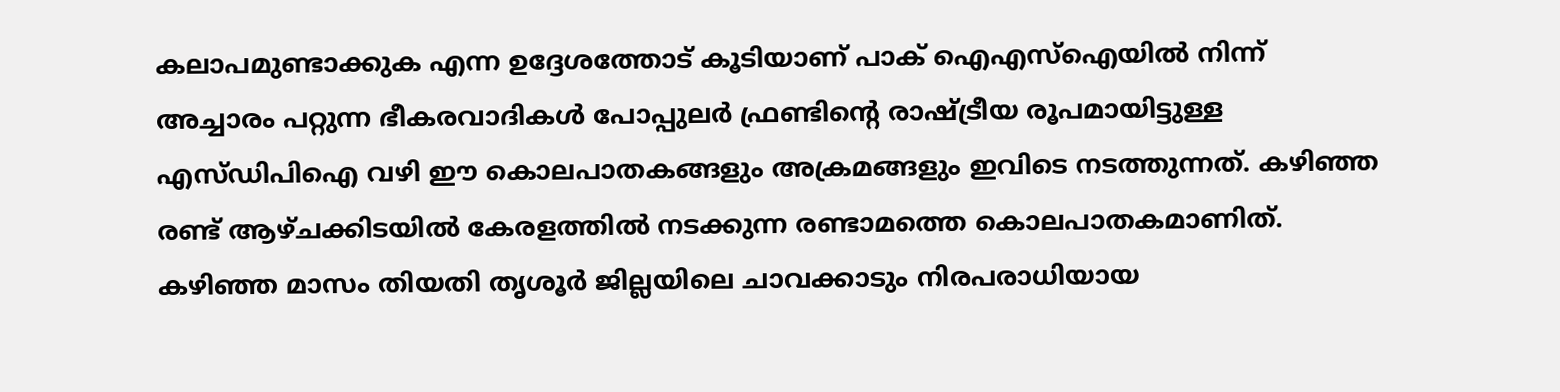കലാപമുണ്ടാക്കുക എന്ന ഉദ്ദേശത്തോട് കൂടിയാണ് പാക് ഐഎസ്‌ഐയിൽ നിന്ന് അച്ചാരം പറ്റുന്ന ഭീകരവാദികൾ പോപ്പുലർ ഫ്രണ്ടിന്റെ രാഷ്‌ട്രീയ രൂപമായിട്ടുള്ള എസ്ഡിപിഐ വഴി ഈ കൊലപാതകങ്ങളും അക്രമങ്ങളും ഇവിടെ നടത്തുന്നത്. കഴിഞ്ഞ രണ്ട് ആഴ്ചക്കിടയിൽ കേരളത്തിൽ നടക്കുന്ന രണ്ടാമത്തെ കൊലപാതകമാണിത്. കഴിഞ്ഞ മാസം തിയതി തൃശൂർ ജില്ലയിലെ ചാവക്കാടും നിരപരാധിയായ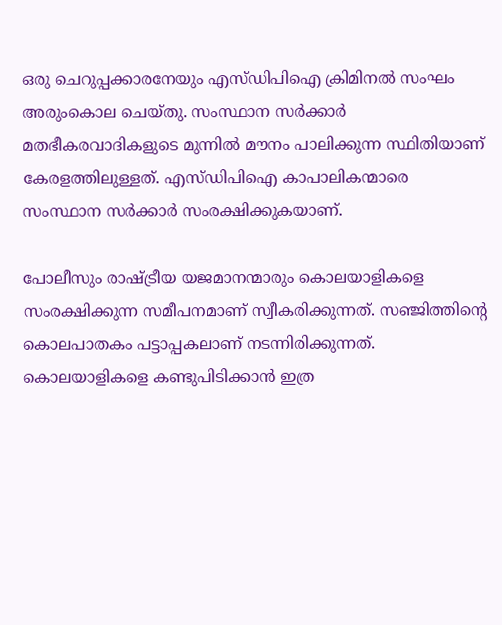ഒരു ചെറുപ്പക്കാരനേയും എസ്ഡിപിഐ ക്രിമിനൽ സംഘം അരുംകൊല ചെയ്തു. സംസ്ഥാന സർക്കാർ മതഭീകരവാദികളുടെ മുന്നിൽ മൗനം പാലിക്കുന്ന സ്ഥിതിയാണ് കേരളത്തിലുള്ളത്. എസ്ഡിപിഐ കാപാലികന്മാരെ സംസ്ഥാന സർക്കാർ സംരക്ഷിക്കുകയാണ്.

പോലീസും രാഷ്‌ട്രീയ യജമാനന്മാരും കൊലയാളികളെ സംരക്ഷിക്കുന്ന സമീപനമാണ് സ്വീകരിക്കുന്നത്. സഞ്ജിത്തിന്റെ കൊലപാതകം പട്ടാപ്പകലാണ് നടന്നിരിക്കുന്നത്. കൊലയാളികളെ കണ്ടുപിടിക്കാൻ ഇത്ര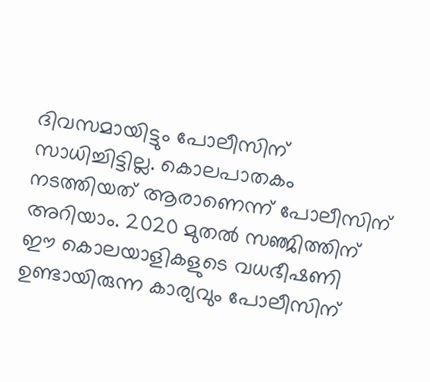ദിവസമായിട്ടും പോലീസിന് സാധിച്ചിട്ടില്ല. കൊലപാതകം നടത്തിയത് ആരാണെന്ന് പോലീസിന് അറിയാം. 2020 മുതൽ സഞ്ജിത്തിന് ഈ കൊലയാളികളുടെ വധഭീഷണി ഉണ്ടായിരുന്ന കാര്യവും പോലീസിന്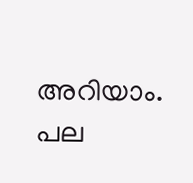അറിയാം. പല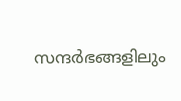സന്ദർഭങ്ങളിലും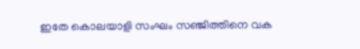ഇതേ കൊലയാളി സംഘം സഞ്ജിത്തിനെ വക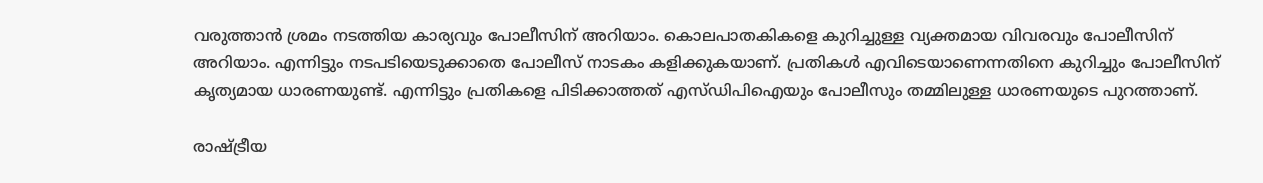വരുത്താൻ ശ്രമം നടത്തിയ കാര്യവും പോലീസിന് അറിയാം. കൊലപാതകികളെ കുറിച്ചുള്ള വ്യക്തമായ വിവരവും പോലീസിന് അറിയാം. എന്നിട്ടും നടപടിയെടുക്കാതെ പോലീസ് നാടകം കളിക്കുകയാണ്. പ്രതികൾ എവിടെയാണെന്നതിനെ കുറിച്ചും പോലീസിന് കൃത്യമായ ധാരണയുണ്ട്. എന്നിട്ടും പ്രതികളെ പിടിക്കാത്തത് എസ്ഡിപിഐയും പോലീസും തമ്മിലുള്ള ധാരണയുടെ പുറത്താണ്.

രാഷ്‌ട്രീയ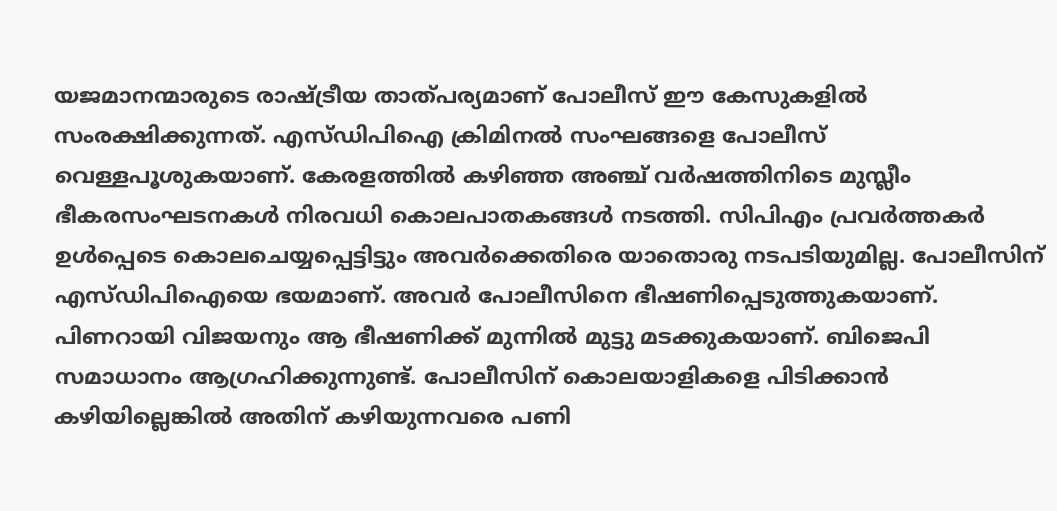യജമാനന്മാരുടെ രാഷ്‌ട്രീയ താത്പര്യമാണ് പോലീസ് ഈ കേസുകളിൽ സംരക്ഷിക്കുന്നത്. എസ്ഡിപിഐ ക്രിമിനൽ സംഘങ്ങളെ പോലീസ് വെള്ളപൂശുകയാണ്. കേരളത്തിൽ കഴിഞ്ഞ അഞ്ച് വർഷത്തിനിടെ മുസ്ലീം ഭീകരസംഘടനകൾ നിരവധി കൊലപാതകങ്ങൾ നടത്തി. സിപിഎം പ്രവർത്തകർ ഉൾപ്പെടെ കൊലചെയ്യപ്പെട്ടിട്ടും അവർക്കെതിരെ യാതൊരു നടപടിയുമില്ല. പോലീസിന് എസ്ഡിപിഐയെ ഭയമാണ്. അവർ പോലീസിനെ ഭീഷണിപ്പെടുത്തുകയാണ്. പിണറായി വിജയനും ആ ഭീഷണിക്ക് മുന്നിൽ മുട്ടു മടക്കുകയാണ്. ബിജെപി സമാധാനം ആഗ്രഹിക്കുന്നുണ്ട്. പോലീസിന് കൊലയാളികളെ പിടിക്കാൻ കഴിയില്ലെങ്കിൽ അതിന് കഴിയുന്നവരെ പണി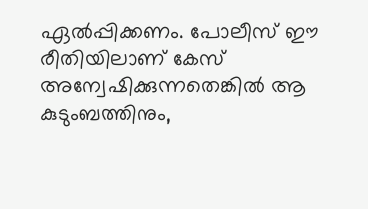ഏൽപ്പിക്കണം. പോലീസ് ഈ രീതിയിലാണ് കേസ് അന്വേഷിക്കുന്നതെങ്കിൽ ആ കുടുംബത്തിനും,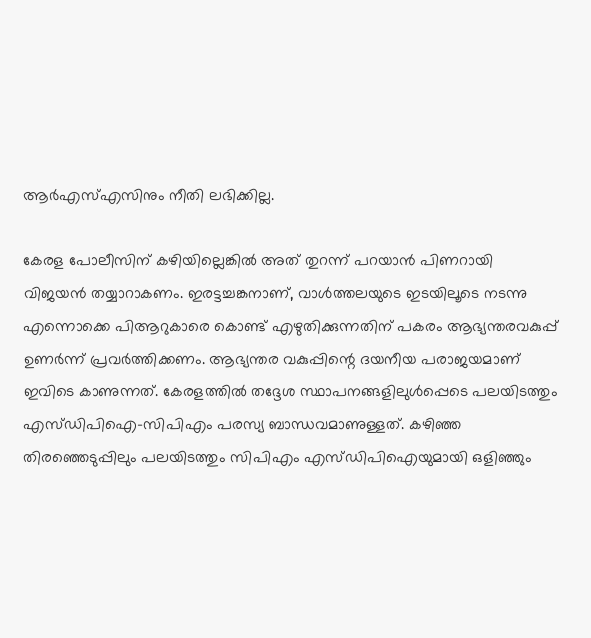ആർഎസ്എസിനും നീതി ലഭിക്കില്ല.

കേരള പോലീസിന് കഴിയില്ലെങ്കിൽ അത് തുറന്ന് പറയാൻ പിണറായി വിജയൻ തയ്യാറാകണം. ഇരട്ടച്ചങ്കനാണ്, വാൾത്തലയുടെ ഇടയിലൂടെ നടന്നു എന്നൊക്കെ പിആറുകാരെ കൊണ്ട് എഴുതിക്കുന്നതിന് പകരം ആഭ്യന്തരവകുപ്പ് ഉണർന്ന് പ്രവർത്തിക്കണം. ആഭ്യന്തര വകുപ്പിന്റെ ദയനീയ പരാജയമാണ് ഇവിടെ കാണുന്നത്. കേരളത്തിൽ തദ്ദേശ സ്ഥാപനങ്ങളിലുൾപ്പെടെ പലയിടത്തും എസ്ഡിപിഐ-സിപിഎം പരസ്യ ബാന്ധവമാണുള്ളത്. കഴിഞ്ഞ തിരഞ്ഞെടുപ്പിലും പലയിടത്തും സിപിഎം എസ്ഡിപിഐയുമായി ഒളിഞ്ഞും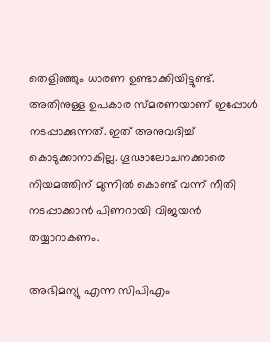തെളിഞ്ഞും ധാരണ ഉണ്ടാക്കിയിട്ടുണ്ട്. അതിനുള്ള ഉപകാര സ്മരണയാണ് ഇപ്പോൾ നടപ്പാക്കുന്നത്. ഇത് അനുവദിച്ച് കൊടുക്കാനാകില്ല. ഗൂഢാലോചനക്കാരെ നിയമത്തിന് മുന്നിൽ കൊണ്ട് വന്ന് നീതി നടപ്പാക്കാൻ പിണറായി വിജയൻ തയ്യാറാകണം.

അഭിമന്യു എന്ന സിപിഎം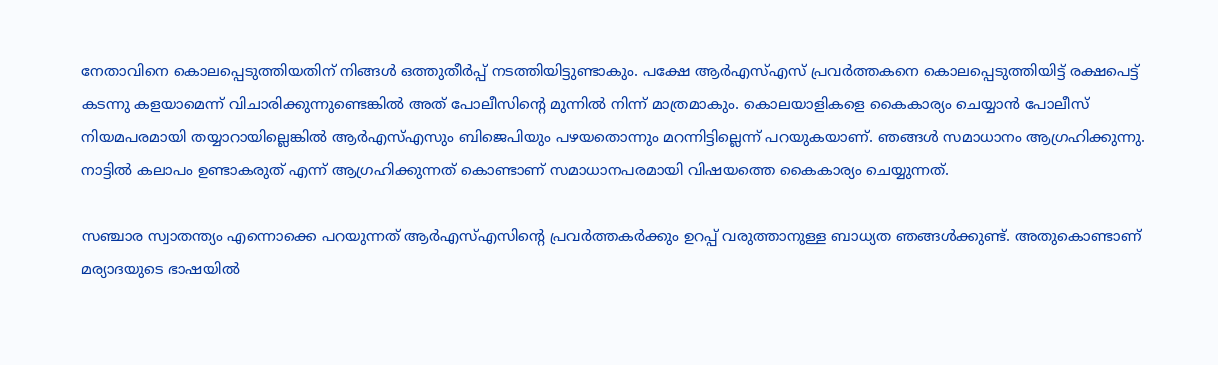നേതാവിനെ കൊലപ്പെടുത്തിയതിന് നിങ്ങൾ ഒത്തുതീർപ്പ് നടത്തിയിട്ടുണ്ടാകും. പക്ഷേ ആർഎസ്എസ് പ്രവർത്തകനെ കൊലപ്പെടുത്തിയിട്ട് രക്ഷപെട്ട് കടന്നു കളയാമെന്ന് വിചാരിക്കുന്നുണ്ടെങ്കിൽ അത് പോലീസിന്റെ മുന്നിൽ നിന്ന് മാത്രമാകും. കൊലയാളികളെ കൈകാര്യം ചെയ്യാൻ പോലീസ് നിയമപരമായി തയ്യാറായില്ലെങ്കിൽ ആർഎസ്എസും ബിജെപിയും പഴയതൊന്നും മറന്നിട്ടില്ലെന്ന് പറയുകയാണ്. ഞങ്ങൾ സമാധാനം ആഗ്രഹിക്കുന്നു. നാട്ടിൽ കലാപം ഉണ്ടാകരുത് എന്ന് ആഗ്രഹിക്കുന്നത് കൊണ്ടാണ് സമാധാനപരമായി വിഷയത്തെ കൈകാര്യം ചെയ്യുന്നത്.

സഞ്ചാര സ്വാതന്ത്യം എന്നൊക്കെ പറയുന്നത് ആർഎസ്എസിന്റെ പ്രവർത്തകർക്കും ഉറപ്പ് വരുത്താനുള്ള ബാധ്യത ഞങ്ങൾക്കുണ്ട്. അതുകൊണ്ടാണ് മര്യാദയുടെ ഭാഷയിൽ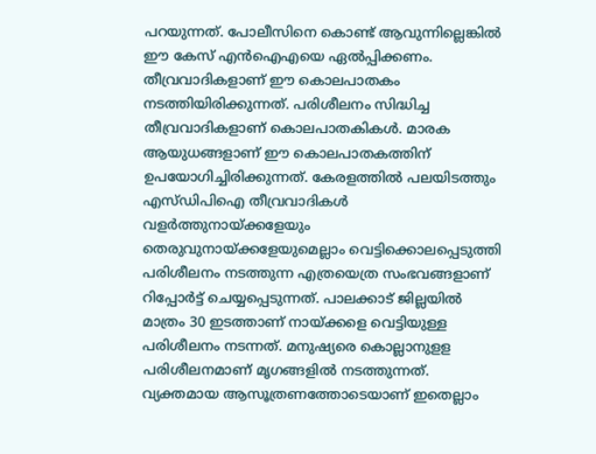പറയുന്നത്. പോലീസിനെ കൊണ്ട് ആവുന്നില്ലെങ്കിൽ ഈ കേസ് എൻഐഎയെ ഏൽപ്പിക്കണം. തീവ്രവാദികളാണ് ഈ കൊലപാതകം നടത്തിയിരിക്കുന്നത്. പരിശീലനം സിദ്ധിച്ച തീവ്രവാദികളാണ് കൊലപാതകികൾ. മാരക ആയുധങ്ങളാണ് ഈ കൊലപാതകത്തിന് ഉപയോഗിച്ചിരിക്കുന്നത്. കേരളത്തിൽ പലയിടത്തും എസ്ഡിപിഐ തീവ്രവാദികൾ വളർത്തുനായ്‌ക്കളേയും തെരുവുനായ്‌ക്കളേയുമെല്ലാം വെട്ടിക്കൊലപ്പെടുത്തി പരിശീലനം നടത്തുന്ന എത്രയെത്ര സംഭവങ്ങളാണ് റിപ്പോർട്ട് ചെയ്യപ്പെടുന്നത്. പാലക്കാട് ജില്ലയിൽ മാത്രം 30 ഇടത്താണ് നായ്‌ക്കളെ വെട്ടിയുള്ള പരിശീലനം നടന്നത്. മനുഷ്യരെ കൊല്ലാനുളള പരിശീലനമാണ് മൃഗങ്ങളിൽ നടത്തുന്നത്. വ്യക്തമായ ആസൂത്രണത്തോടെയാണ് ഇതെല്ലാം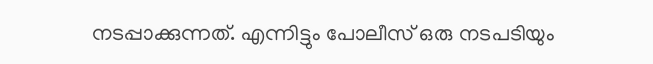നടപ്പാക്കുന്നത്. എന്നിട്ടും പോലീസ് ഒരു നടപടിയും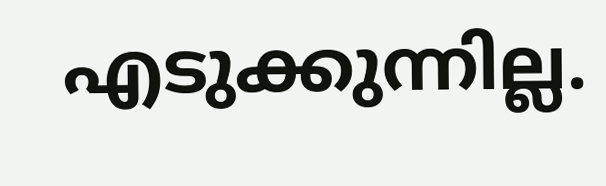എടുക്കുന്നില്ല.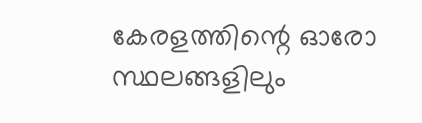കേരളത്തിന്റെ ഓരോ സ്ഥലങ്ങളിലും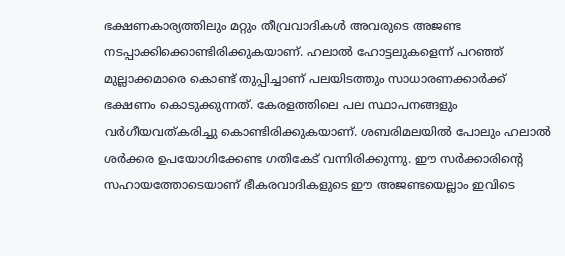ഭക്ഷണകാര്യത്തിലും മറ്റും തീവ്രവാദികൾ അവരുടെ അജണ്ട നടപ്പാക്കിക്കൊണ്ടിരിക്കുകയാണ്. ഹലാൽ ഹോട്ടലുകളെന്ന് പറഞ്ഞ് മുല്ലാക്കമാരെ കൊണ്ട് തുപ്പിച്ചാണ് പലയിടത്തും സാധാരണക്കാർക്ക് ഭക്ഷണം കൊടുക്കുന്നത്. കേരളത്തിലെ പല സ്ഥാപനങ്ങളും വർഗീയവത്കരിച്ചു കൊണ്ടിരിക്കുകയാണ്. ശബരിമലയിൽ പോലും ഹലാൽ ശർക്കര ഉപയോഗിക്കേണ്ട ഗതികേട് വന്നിരിക്കുന്നു. ഈ സർക്കാരിന്റെ സഹായത്തോടെയാണ് ഭീകരവാദികളുടെ ഈ അജണ്ടയെല്ലാം ഇവിടെ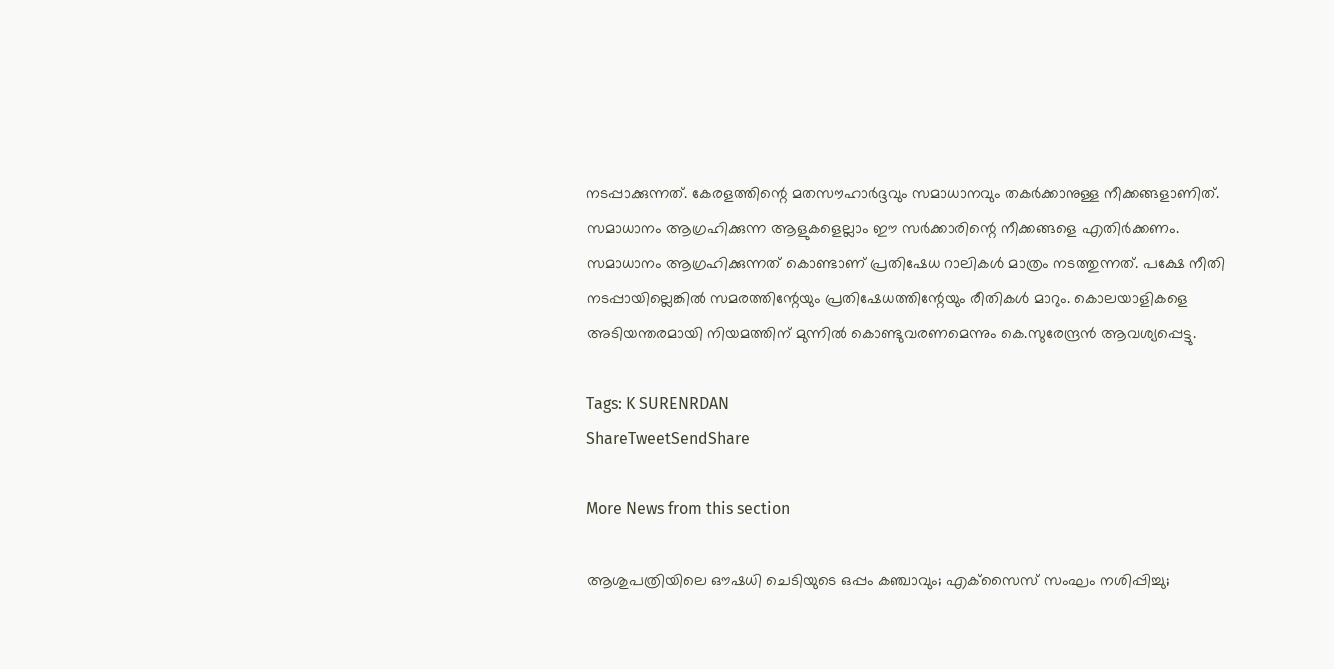നടപ്പാക്കുന്നത്. കേരളത്തിന്റെ മതസൗഹാർദ്ദവും സമാധാനവും തകർക്കാനുള്ള നീക്കങ്ങളാണിത്. സമാധാനം ആഗ്രഹിക്കുന്ന ആളുകളെല്ലാം ഈ സർക്കാരിന്റെ നീക്കങ്ങളെ എതിർക്കണം. സമാധാനം ആഗ്രഹിക്കുന്നത് കൊണ്ടാണ് പ്രതിഷേധ റാലികൾ മാത്രം നടത്തുന്നത്. പക്ഷേ നീതി നടപ്പായില്ലെങ്കിൽ സമരത്തിന്റേയും പ്രതിഷേധത്തിന്റേയും രീതികൾ മാറും. കൊലയാളികളെ അടിയന്തരമായി നിയമത്തിന് മുന്നിൽ കൊണ്ടുവരണമെന്നും കെ.സുരേന്ദ്രൻ ആവശ്യപ്പെട്ടു.

Tags: K SURENRDAN
ShareTweetSendShare

More News from this section

ആശുപത്രിയിലെ ഔഷധി ചെടിയുടെ ഒപ്പം കഞ്ചാവും; എക്‌സൈസ് സംഘം നശിപ്പിച്ചു;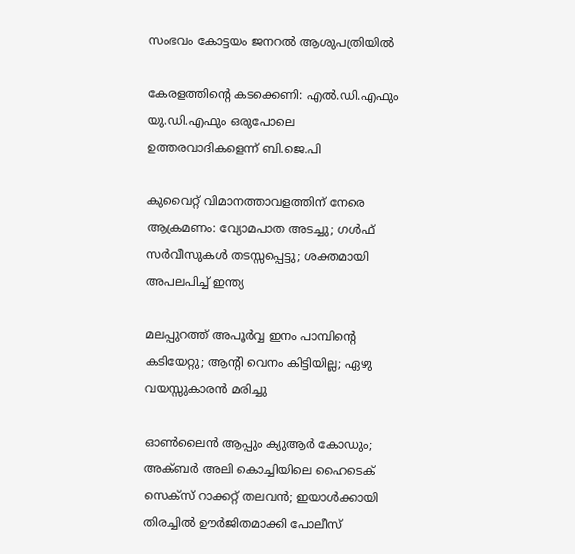സംഭവം കോട്ടയം ജനറല്‍ ആശുപത്രിയില്‍

കേരളത്തിന്റെ കടക്കെണി: എല്‍.ഡി.എഫും യു.ഡി.എഫും ഒരുപോലെ ഉത്തരവാദികളെന്ന് ബി.ജെ.പി

കുവൈറ്റ് വിമാനത്താവളത്തിന് നേരെ ആക്രമണം: വ്യോമപാത അടച്ചു; ഗള്‍ഫ് സര്‍വീസുകള്‍ തടസ്സപ്പെട്ടു; ശക്തമായി അപലപിച്ച് ഇന്ത്യ

മലപ്പുറത്ത് അപൂര്‍വ്വ ഇനം പാമ്പിന്റെ കടിയേറ്റു; ആന്റി വെനം കിട്ടിയില്ല; ഏഴു വയസ്സുകാരന്‍ മരിച്ചു

ഓണ്‍ലൈന്‍ ആപ്പും ക്യുആര്‍ കോഡും; അക്ബര്‍ അലി കൊച്ചിയിലെ ഹൈടെക് സെക്‌സ് റാക്കറ്റ് തലവന്‍; ഇയാള്‍ക്കായി തിരച്ചില്‍ ഊര്‍ജിതമാക്കി പോലീസ്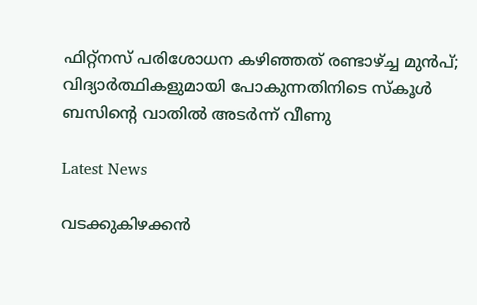ഫിറ്റ്നസ് പരിശോധന കഴിഞ്ഞത് രണ്ടാഴ്‌ച്ച മുൻപ്; വിദ്യാർത്ഥികളുമായി പോകുന്നതിനിടെ സ്കൂള്‍ ബസിന്റെ വാതിൽ അടര്‍ന്ന് വീണു

Latest News

വടക്കുകിഴക്കന്‍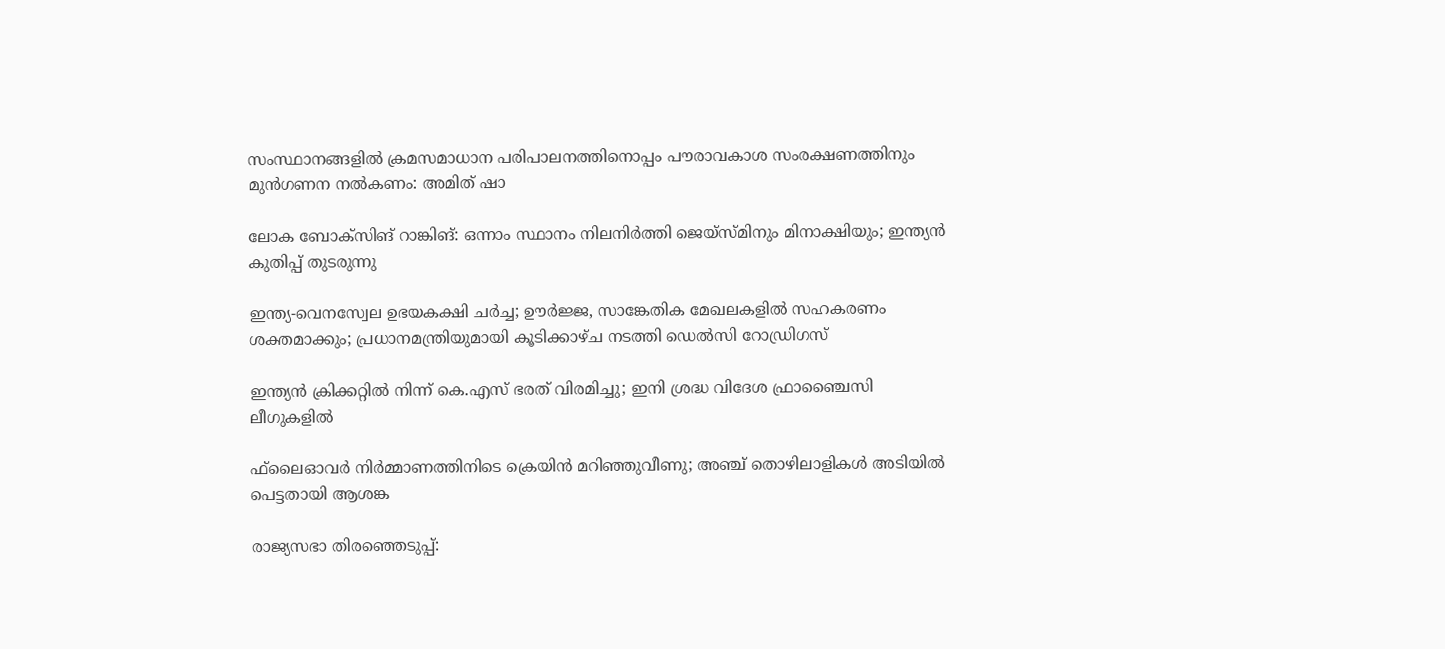സംസ്ഥാനങ്ങളില്‍ ക്രമസമാധാന പരിപാലനത്തിനൊപ്പം പൗരാവകാശ സംരക്ഷണത്തിനും മുന്‍ഗണന നല്‍കണം: അമിത് ഷാ

ലോക ബോക്‌സിങ് റാങ്കിങ്: ഒന്നാം സ്ഥാനം നിലനിര്‍ത്തി ജെയ്‌സ്മിനും മിനാക്ഷിയും; ഇന്ത്യന്‍ കുതിപ്പ് തുടരുന്നു

ഇന്ത്യ-വെനസ്വേല ഉഭയകക്ഷി ചര്‍ച്ച; ഊര്‍ജ്ജ, സാങ്കേതിക മേഖലകളില്‍ സഹകരണം ശക്തമാക്കും; പ്രധാനമന്ത്രിയുമായി കൂടിക്കാഴ്ച നടത്തി ഡെല്‍സി റോഡ്രിഗസ്

ഇന്ത്യന്‍ ക്രിക്കറ്റില്‍ നിന്ന് കെ.എസ് ഭരത് വിരമിച്ചു; ഇനി ശ്രദ്ധ വിദേശ ഫ്രാഞ്ചൈസി ലീഗുകളില്‍

ഫ്‌ലൈഓവര്‍ നിര്‍മ്മാണത്തിനിടെ ക്രെയിന്‍ മറിഞ്ഞുവീണു; അഞ്ച് തൊഴിലാളികള്‍ അടിയില്‍ പെട്ടതായി ആശങ്ക

രാജ്യസഭാ തിരഞ്ഞെടുപ്പ്: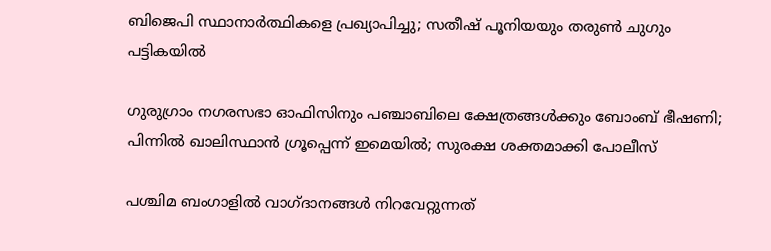ബിജെപി സ്ഥാനാര്‍ത്ഥികളെ പ്രഖ്യാപിച്ചു; സതീഷ് പൂനിയയും തരുണ്‍ ചുഗും പട്ടികയില്‍

ഗുരുഗ്രാം നഗരസഭാ ഓഫിസിനും പഞ്ചാബിലെ ക്ഷേത്രങ്ങള്‍ക്കും ബോംബ് ഭീഷണി; പിന്നില്‍ ഖാലിസ്ഥാന്‍ ഗ്രൂപ്പെന്ന് ഇമെയില്‍; സുരക്ഷ ശക്തമാക്കി പോലീസ്

പശ്ചിമ ബംഗാളില്‍ വാഗ്ദാനങ്ങള്‍ നിറവേറ്റുന്നത്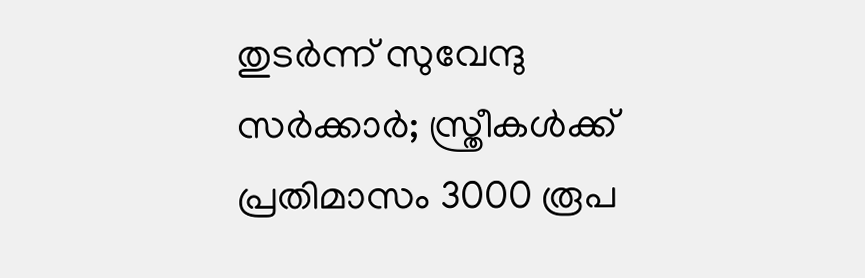തുടര്‍ന്ന് സുവേന്ദു സര്‍ക്കാര്‍; സ്ത്രീകള്‍ക്ക് പ്രതിമാസം 3000 രൂപ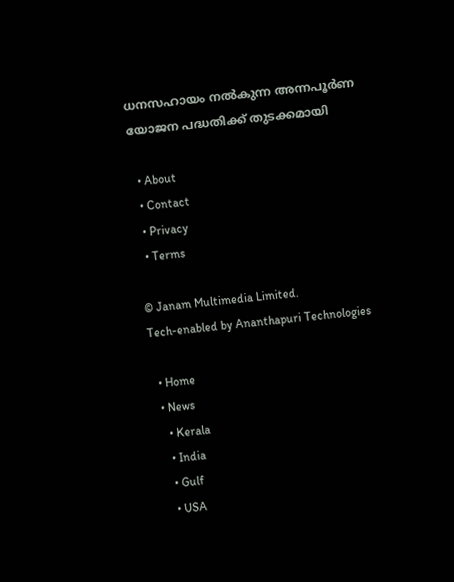ധനസഹായം നല്‍കുന്ന അന്നപൂര്‍ണ യോജന പദ്ധതിക്ക് തുടക്കമായി

  • About
  • Contact
  • Privacy
  • Terms

© Janam Multimedia Limited.
Tech-enabled by Ananthapuri Technologies

  • Home
  • News
    • Kerala
    • India
    • Gulf
    • USA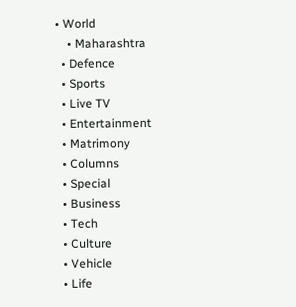• World
    • Maharashtra
  • Defence
  • Sports
  • Live TV
  • Entertainment
  • Matrimony
  • Columns
  • Special
  • Business
  • Tech
  • Culture
  • Vehicle
  • Life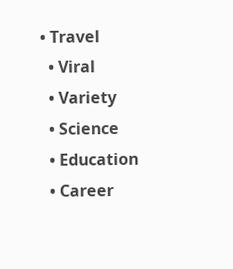• Travel
  • Viral
  • Variety
  • Science
  • Education
  • Career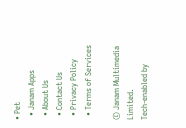• Pet
  • Janam Apps
  • About Us
  • Contact Us
  • Privacy Policy
  • Terms of Services

© Janam Multimedia Limited.
Tech-enabled by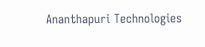Ananthapuri Technologies